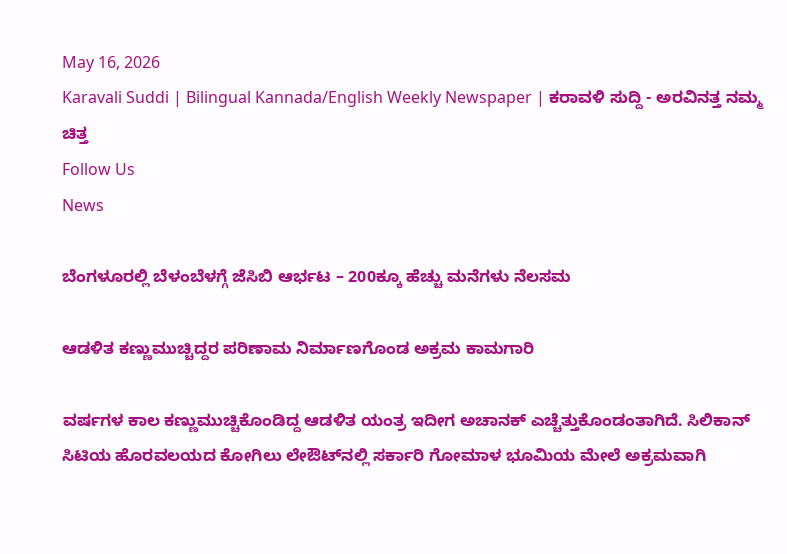May 16, 2026
Karavali Suddi | Bilingual Kannada/English Weekly Newspaper | ಕರಾವಳಿ ಸುದ್ದಿ - ಅರವಿನತ್ತ ನಮ್ಮ ಚಿತ್ತ
Follow Us
News

ಬೆಂಗಳೂರಲ್ಲಿ ಬೆಳಂಬೆಳಗ್ಗೆ ಜೆಸಿಬಿ ಆರ್ಭಟ – 200ಕ್ಕೂ ಹೆಚ್ಚು ಮನೆಗಳು ನೆಲಸಮ

ಆಡಳಿತ ಕಣ್ಣುಮುಚ್ಚಿದ್ದರ ಪರಿಣಾಮ ನಿರ್ಮಾಣಗೊಂಡ ಅಕ್ರಮ ಕಾಮಗಾರಿ

ವರ್ಷಗಳ ಕಾಲ ಕಣ್ಣುಮುಚ್ಚಿಕೊಂಡಿದ್ದ ಆಡಳಿತ ಯಂತ್ರ ಇದೀಗ ಅಚಾನಕ್ ಎಚ್ಚೆತ್ತುಕೊಂಡಂತಾಗಿದೆ. ಸಿಲಿಕಾನ್ ಸಿಟಿಯ ಹೊರವಲಯದ ಕೋಗಿಲು ಲೇಔಟ್‌ನಲ್ಲಿ ಸರ್ಕಾರಿ ಗೋಮಾಳ ಭೂಮಿಯ ಮೇಲೆ ಅಕ್ರಮವಾಗಿ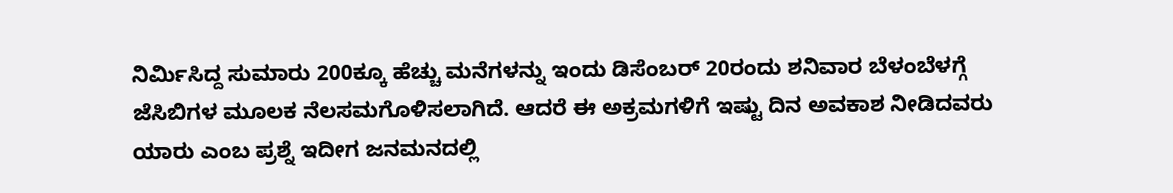ನಿರ್ಮಿಸಿದ್ದ ಸುಮಾರು 200ಕ್ಕೂ ಹೆಚ್ಚು ಮನೆಗಳನ್ನು ಇಂದು ಡಿಸೆಂಬರ್ 20ರಂದು ಶನಿವಾರ ಬೆಳಂಬೆಳಗ್ಗೆ ಜೆಸಿಬಿಗಳ ಮೂಲಕ ನೆಲಸಮಗೊಳಿಸಲಾಗಿದೆ. ಆದರೆ ಈ ಅಕ್ರಮಗಳಿಗೆ ಇಷ್ಟು ದಿನ ಅವಕಾಶ ನೀಡಿದವರು ಯಾರು ಎಂಬ ಪ್ರಶ್ನೆ ಇದೀಗ ಜನಮನದಲ್ಲಿ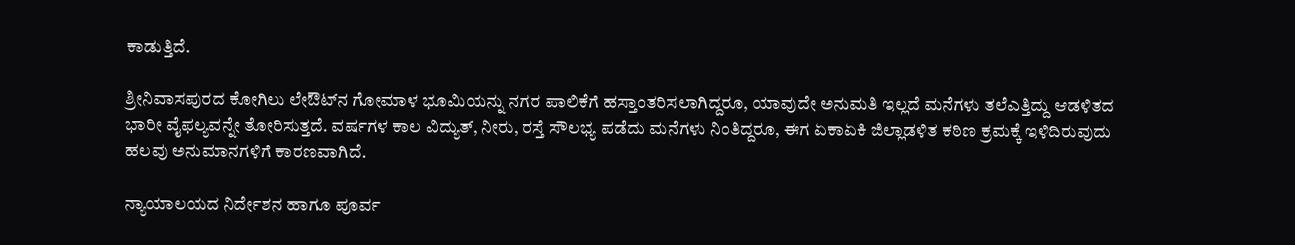ಕಾಡುತ್ತಿದೆ.

ಶ್ರೀನಿವಾಸಪುರದ ಕೋಗಿಲು ಲೇಔಟ್‌ನ ಗೋಮಾಳ ಭೂಮಿಯನ್ನು ನಗರ ಪಾಲಿಕೆಗೆ ಹಸ್ತಾಂತರಿಸಲಾಗಿದ್ದರೂ, ಯಾವುದೇ ಅನುಮತಿ ಇಲ್ಲದೆ ಮನೆಗಳು ತಲೆಎತ್ತಿದ್ದು ಆಡಳಿತದ ಭಾರೀ ವೈಫಲ್ಯವನ್ನೇ ತೋರಿಸುತ್ತದೆ. ವರ್ಷಗಳ ಕಾಲ ವಿದ್ಯುತ್, ನೀರು, ರಸ್ತೆ ಸೌಲಭ್ಯ ಪಡೆದು ಮನೆಗಳು ನಿಂತಿದ್ದರೂ, ಈಗ ಏಕಾಏಕಿ ಜಿಲ್ಲಾಡಳಿತ ಕಠಿಣ ಕ್ರಮಕ್ಕೆ ಇಳಿದಿರುವುದು ಹಲವು ಅನುಮಾನಗಳಿಗೆ ಕಾರಣವಾಗಿದೆ.

ನ್ಯಾಯಾಲಯದ ನಿರ್ದೇಶನ ಹಾಗೂ ಪೂರ್ವ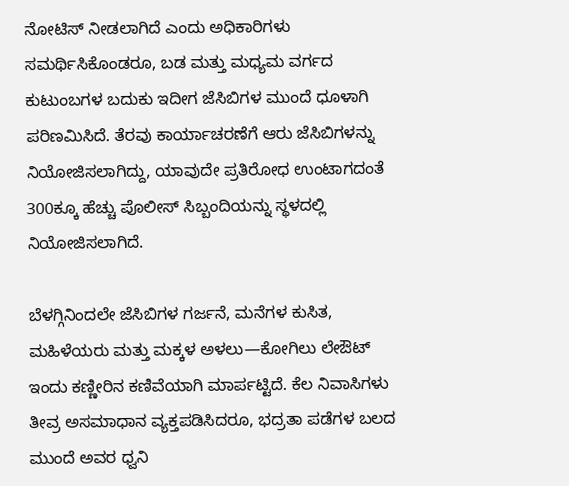ನೋಟಿಸ್ ನೀಡಲಾಗಿದೆ ಎಂದು ಅಧಿಕಾರಿಗಳು ಸಮರ್ಥಿಸಿಕೊಂಡರೂ, ಬಡ ಮತ್ತು ಮಧ್ಯಮ ವರ್ಗದ ಕುಟುಂಬಗಳ ಬದುಕು ಇದೀಗ ಜೆಸಿಬಿಗಳ ಮುಂದೆ ಧೂಳಾಗಿ ಪರಿಣಮಿಸಿದೆ. ತೆರವು ಕಾರ್ಯಾಚರಣೆಗೆ ಆರು ಜೆಸಿಬಿಗಳನ್ನು ನಿಯೋಜಿಸಲಾಗಿದ್ದು, ಯಾವುದೇ ಪ್ರತಿರೋಧ ಉಂಟಾಗದಂತೆ 300ಕ್ಕೂ ಹೆಚ್ಚು ಪೊಲೀಸ್ ಸಿಬ್ಬಂದಿಯನ್ನು ಸ್ಥಳದಲ್ಲಿ ನಿಯೋಜಿಸಲಾಗಿದೆ.

ಬೆಳಗ್ಗಿನಿಂದಲೇ ಜೆಸಿಬಿಗಳ ಗರ್ಜನೆ, ಮನೆಗಳ ಕುಸಿತ, ಮಹಿಳೆಯರು ಮತ್ತು ಮಕ್ಕಳ ಅಳಲು—ಕೋಗಿಲು ಲೇಔಟ್ ಇಂದು ಕಣ್ಣೀರಿನ ಕಣಿವೆಯಾಗಿ ಮಾರ್ಪಟ್ಟಿದೆ. ಕೆಲ ನಿವಾಸಿಗಳು ತೀವ್ರ ಅಸಮಾಧಾನ ವ್ಯಕ್ತಪಡಿಸಿದರೂ, ಭದ್ರತಾ ಪಡೆಗಳ ಬಲದ ಮುಂದೆ ಅವರ ಧ್ವನಿ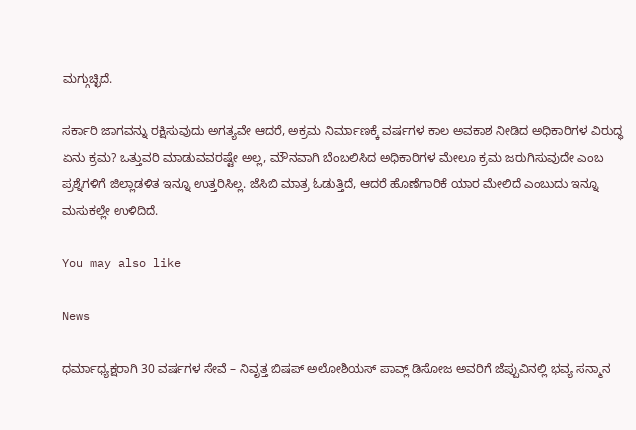ಮಗ್ಗುಚ್ಛಿದೆ.

ಸರ್ಕಾರಿ ಜಾಗವನ್ನು ರಕ್ಷಿಸುವುದು ಅಗತ್ಯವೇ ಆದರೆ, ಅಕ್ರಮ ನಿರ್ಮಾಣಕ್ಕೆ ವರ್ಷಗಳ ಕಾಲ ಅವಕಾಶ ನೀಡಿದ ಅಧಿಕಾರಿಗಳ ವಿರುದ್ಧ ಏನು ಕ್ರಮ? ಒತ್ತುವರಿ ಮಾಡುವವರಷ್ಟೇ ಅಲ್ಲ, ಮೌನವಾಗಿ ಬೆಂಬಲಿಸಿದ ಅಧಿಕಾರಿಗಳ ಮೇಲೂ ಕ್ರಮ ಜರುಗಿಸುವುದೇ ಎಂಬ ಪ್ರಶ್ನೆಗಳಿಗೆ ಜಿಲ್ಲಾಡಳಿತ ಇನ್ನೂ ಉತ್ತರಿಸಿಲ್ಲ. ಜೆಸಿಬಿ ಮಾತ್ರ ಓಡುತ್ತಿದೆ, ಆದರೆ ಹೊಣೆಗಾರಿಕೆ ಯಾರ ಮೇಲಿದೆ ಎಂಬುದು ಇನ್ನೂ ಮಸುಕಲ್ಲೇ ಉಳಿದಿದೆ.

You may also like

News

ಧರ್ಮಾಧ್ಯಕ್ಷರಾಗಿ 30 ವರ್ಷಗಳ ಸೇವೆ – ನಿವೃತ್ತ ಬಿಷಪ್ ಅಲೋಶಿಯಸ್ ಪಾವ್ಲ್ ಡಿಸೋಜ ಅವರಿಗೆ ಜೆಪ್ಪುವಿನಲ್ಲಿ ಭವ್ಯ ಸನ್ಮಾನ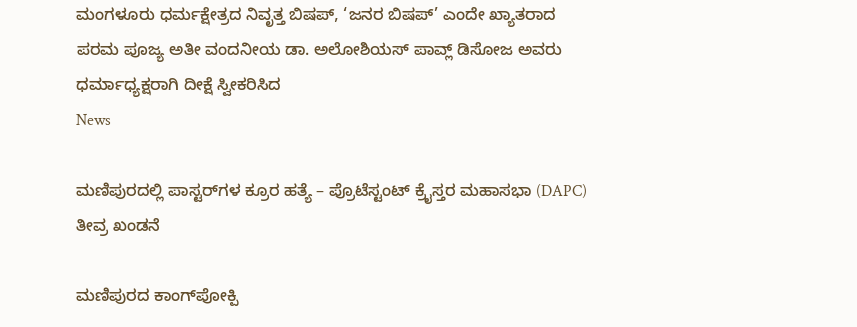ಮಂಗಳೂರು ಧರ್ಮಕ್ಷೇತ್ರದ ನಿವೃತ್ತ ಬಿಷಪ್, ‘ಜನರ ಬಿಷಪ್’ ಎಂದೇ ಖ್ಯಾತರಾದ ಪರಮ ಪೂಜ್ಯ ಅತೀ ವಂದನೀಯ ಡಾ. ಅಲೋಶಿಯಸ್ ಪಾವ್ಲ್ ಡಿಸೋಜ ಅವರು ಧರ್ಮಾಧ್ಯಕ್ಷರಾಗಿ ದೀಕ್ಷೆ ಸ್ವೀಕರಿಸಿದ
News

ಮಣಿಪುರದಲ್ಲಿ ಪಾಸ್ಟರ್‌ಗಳ ಕ್ರೂರ ಹತ್ಯೆ – ಪ್ರೊಟೆಸ್ಟಂಟ್ ಕ್ರೈಸ್ತರ ಮಹಾಸಭಾ (DAPC) ತೀವ್ರ ಖಂಡನೆ

ಮಣಿಪುರದ ಕಾಂಗ್‌ಪೋಕ್ಪಿ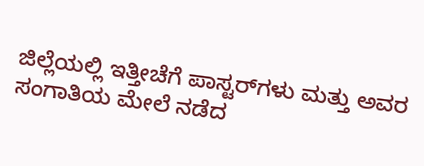ಜಿಲ್ಲೆಯಲ್ಲಿ ಇತ್ತೀಚೆಗೆ ಪಾಸ್ಟರ್‌ಗಳು ಮತ್ತು ಅವರ ಸಂಗಾತಿಯ ಮೇಲೆ ನಡೆದ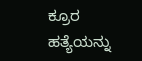ಕ್ರೂರ ಹತ್ಯೆಯನ್ನು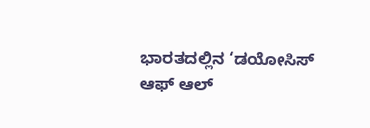ಭಾರತದಲ್ಲಿನ ‘ಡಯೋಸಿಸ್ ಆಫ್ ಆಲ್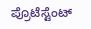ಪ್ರೊಟೆಸ್ಟೆಂಟ್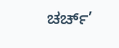ಚರ್ಚ್’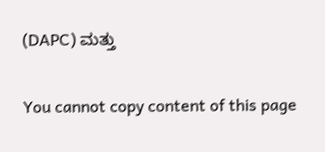(DAPC) ಮತ್ತು

You cannot copy content of this page